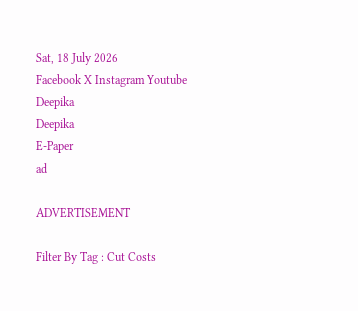Sat, 18 July 2026
Facebook X Instagram Youtube
Deepika
Deepika
E-Paper
ad

ADVERTISEMENT

Filter By Tag : Cut Costs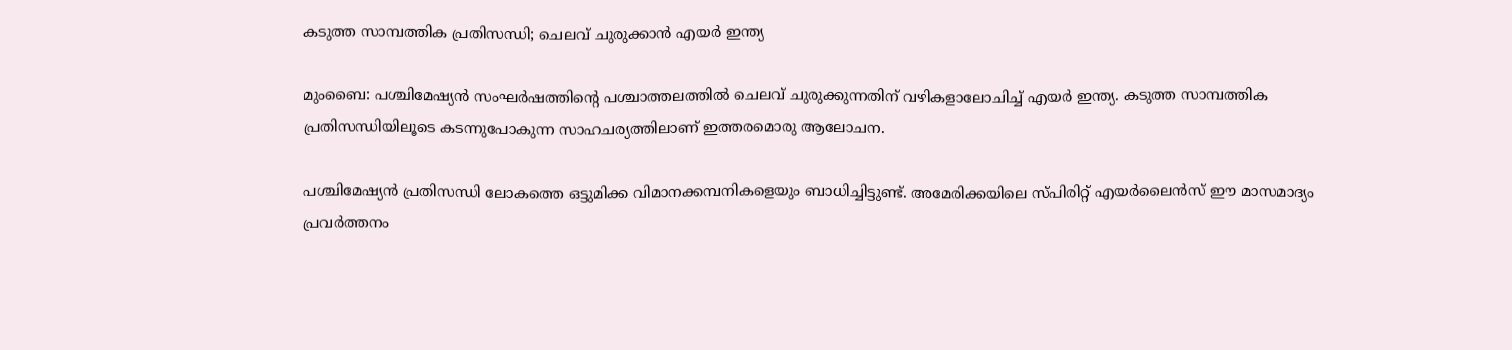കടുത്ത സാമ്പത്തിക പ്രതിസന്ധി; ചെലവ് ചുരുക്കാന്‍ എയര്‍ ഇന്ത്യ

മുംബൈ: പശ്ചിമേഷ്യൻ സംഘര്‍ഷത്തിന്‍റെ പശ്ചാത്തലത്തില്‍ ചെലവ് ചുരുക്കുന്നതിന് വഴികളാലോചിച്ച് എയര്‍ ഇന്ത്യ. കടുത്ത സാമ്പത്തിക പ്രതിസന്ധിയിലൂടെ കടന്നുപോകുന്ന സാഹചര്യത്തിലാണ് ഇത്തരമൊരു ആലോചന.

പശ്ചിമേഷ്യന്‍ പ്രതിസന്ധി ലോകത്തെ ഒട്ടുമിക്ക വിമാനക്കമ്പനികളെയും ബാധിച്ചിട്ടുണ്ട്. അമേരിക്കയിലെ സ്പിരിറ്റ് എയര്‍ലൈന്‍സ് ഈ മാസമാദ്യം പ്രവര്‍ത്തനം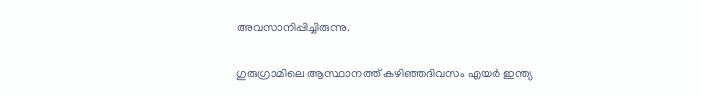അവസാനിപ്പിച്ചിരുന്നു.

ഗുരുഗ്രാമിലെ ആസ്ഥാനത്ത് കഴിഞ്ഞദിവസം എയര്‍ ഇന്ത്യ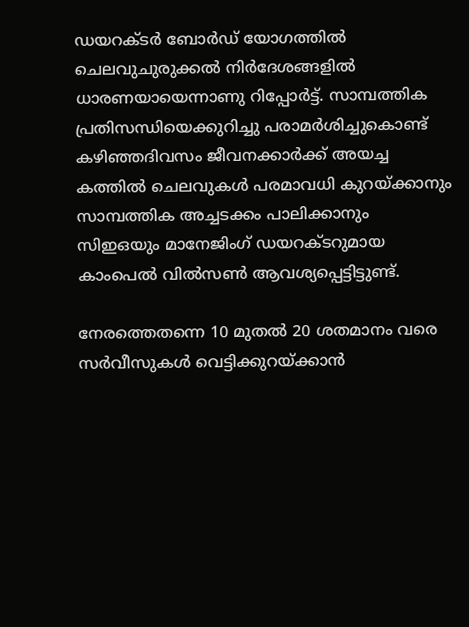ഡയറക്‌ടര്‍ ബോര്‍ഡ് യോഗത്തില്‍ ചെലവുചുരുക്കല്‍ നിര്‍ദേശങ്ങളില്‍ ധാരണയായെന്നാണു റിപ്പോർട്ട്. സാമ്പത്തിക പ്രതിസന്ധിയെക്കുറിച്ചു പരാമര്‍ശിച്ചുകൊണ്ട് കഴിഞ്ഞദിവസം ജീവനക്കാര്‍ക്ക് അയച്ച കത്തില്‍ ചെലവുകള്‍ പരമാവധി കുറയ്ക്കാനും സാമ്പത്തിക അച്ചടക്കം പാലിക്കാനും സിഇഒയും മാനേജിംഗ് ഡയറക്‌ടറുമായ കാംപെല്‍ വില്‍സണ്‍ ആവശ്യപ്പെട്ടിട്ടുണ്ട്.

നേരത്തെതന്നെ 10 മുതല്‍ 20 ശതമാനം വരെ സര്‍വീസുകള്‍ വെട്ടിക്കുറയ്ക്കാന്‍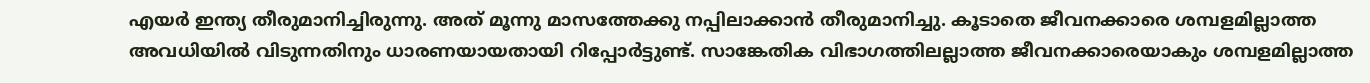എയര്‍ ഇന്ത്യ തീരുമാനിച്ചിരുന്നു. അത് മൂന്നു മാസത്തേക്കു നപ്പിലാക്കാന്‍ തീരുമാനിച്ചു. കൂടാതെ ജീവനക്കാരെ ശമ്പളമില്ലാത്ത അവധിയില്‍ വിടുന്നതിനും ധാരണയായതായി റിപ്പോര്‍ട്ടുണ്ട്. സാങ്കേതിക വിഭാഗത്തിലല്ലാത്ത ജീവനക്കാരെയാകും ശമ്പളമില്ലാത്ത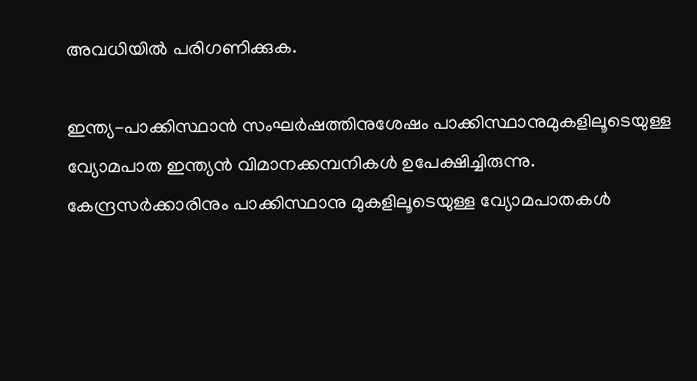അവധിയില്‍ പരിഗണിക്കുക.

ഇന്ത്യ-പാക്കിസ്ഥാന്‍ സംഘര്‍ഷത്തിനുശേഷം പാക്കിസ്ഥാനുമുകളിലൂടെയുള്ള വ്യോമപാത ഇന്ത്യന്‍ വിമാനക്കമ്പനികള്‍ ഉപേക്ഷിച്ചിരുന്നു. കേന്ദ്രസര്‍ക്കാരിനും പാക്കിസ്ഥാനു മുകളിലൂടെയുള്ള വ്യോമപാതകള്‍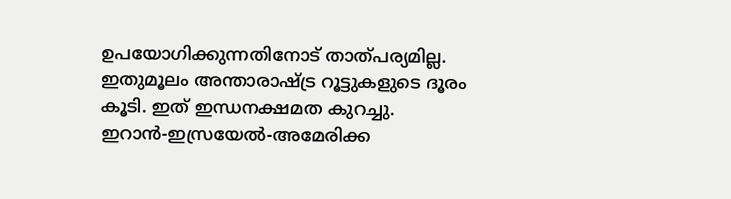ഉപയോഗിക്കുന്നതിനോട് താത്പര്യമില്ല. ഇതുമൂലം അന്താരാഷ്‌ട്ര റൂട്ടുകളുടെ ദൂരം കൂടി. ഇത് ഇന്ധനക്ഷമത കുറച്ചു. ഇറാന്‍-ഇസ്രയേല്‍-അമേരിക്ക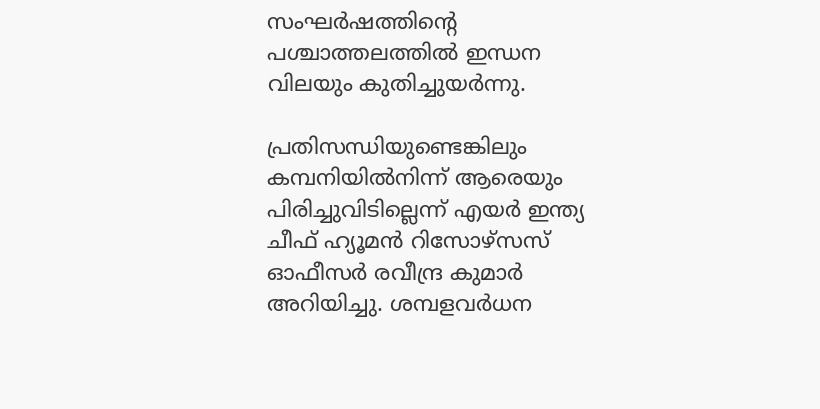സംഘര്‍ഷത്തിന്‍റെ പശ്ചാത്തലത്തില്‍ ഇന്ധന വിലയും കുതിച്ചുയര്‍ന്നു.

പ്രതിസന്ധിയുണ്ടെങ്കിലും കമ്പനിയില്‍നിന്ന് ആരെയും പിരിച്ചുവിടില്ലെന്ന് എയര്‍ ഇന്ത്യ ചീഫ് ഹ്യൂമന്‍ റിസോഴ്സസ് ഓഫീസര്‍ രവീന്ദ്ര കുമാര്‍ അറിയിച്ചു. ശമ്പളവര്‍ധന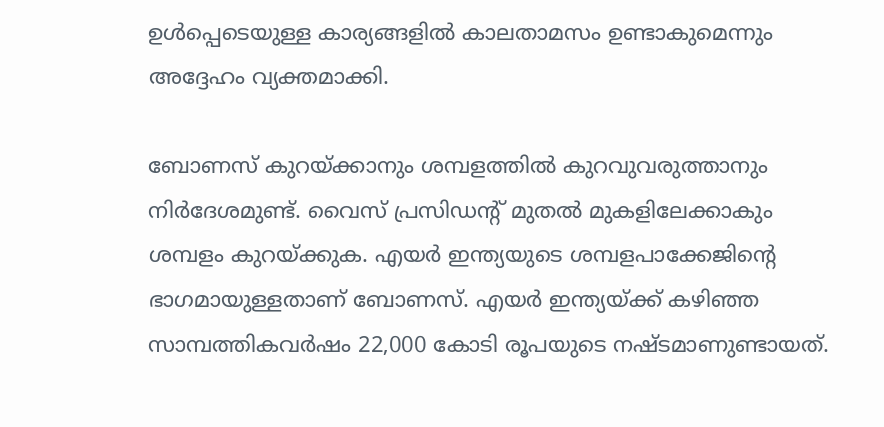ഉള്‍പ്പെടെയുള്ള കാര്യങ്ങളില്‍ കാലതാമസം ഉണ്ടാകുമെന്നും അദ്ദേഹം വ്യക്തമാക്കി.

ബോണസ് കുറയ്ക്കാനും ശമ്പളത്തില്‍ കുറവുവരുത്താനും നിര്‍ദേശമുണ്ട്. വൈസ് പ്രസിഡന്‍റ് മുതല്‍ മുകളിലേക്കാകും ശമ്പളം കുറയ്ക്കുക. എയര്‍ ഇന്ത്യയുടെ ശമ്പളപാക്കേജിന്‍റെ ഭാഗമായുള്ളതാണ് ബോണസ്. എയര്‍ ഇന്ത്യയ്ക്ക് കഴിഞ്ഞ സാമ്പത്തികവര്‍ഷം 22,000 കോടി രൂപയുടെ നഷ്‌ടമാണുണ്ടായത്.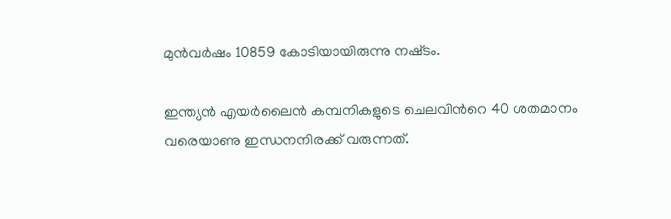മുന്‍വര്‍ഷം 10859 കോടിയായിരുന്നു നഷ്‌ടം.

ഇന്ത്യന്‍ എയര്‍ലൈന്‍ കമ്പനികളുടെ ചെലവിന്‍റെ 40 ശതമാനം വരെയാണു ഇന്ധനനിരക്ക് വരുന്നത്.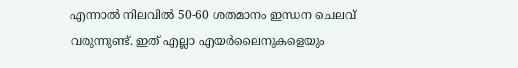എന്നാല്‍ നിലവില്‍ 50-60 ശതമാനം ഇന്ധന ചെലവ് വരുന്നുണ്ട്. ഇത് എല്ലാ എയര്‍ലൈനുകളെയും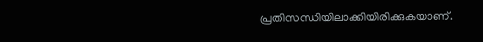പ്രതിസന്ധിയിലാക്കിയിരിക്കുകയാണ്.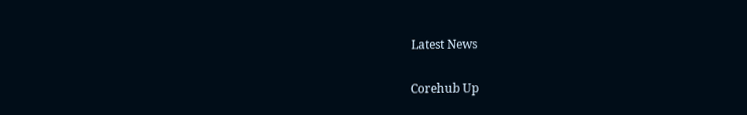Latest News

Corehub Up